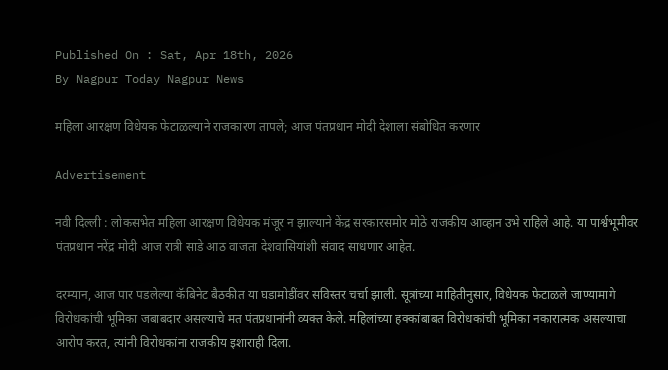Published On : Sat, Apr 18th, 2026
By Nagpur Today Nagpur News

महिला आरक्षण विधेयक फेटाळल्याने राजकारण तापले; आज पंतप्रधान मोदी देशाला संबोधित करणार

Advertisement

नवी दिल्ली : लोकसभेत महिला आरक्षण विधेयक मंजूर न झाल्याने केंद्र सरकारसमोर मोठे राजकीय आव्हान उभे राहिले आहे. या पार्श्वभूमीवर पंतप्रधान नरेंद्र मोदी आज रात्री साडे आठ वाजता देशवासियांशी संवाद साधणार आहेत.

दरम्यान, आज पार पडलेल्या कॅबिनेट बैठकीत या घडामोडींवर सविस्तर चर्चा झाली. सूत्रांच्या माहितीनुसार, विधेयक फेटाळले जाण्यामागे विरोधकांची भूमिका जबाबदार असल्याचे मत पंतप्रधानांनी व्यक्त केले. महिलांच्या हक्कांबाबत विरोधकांची भूमिका नकारात्मक असल्याचा आरोप करत, त्यांनी विरोधकांना राजकीय इशाराही दिला.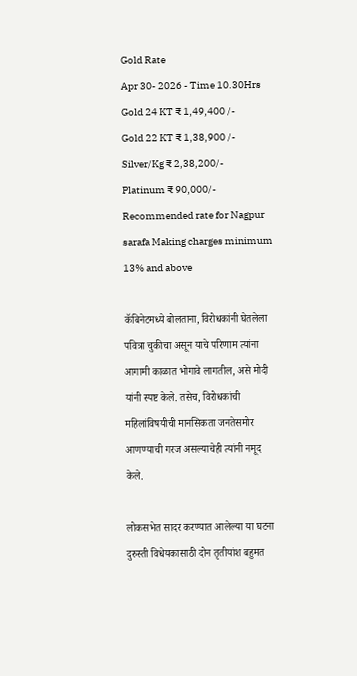Gold Rate
Apr 30- 2026 - Time 10.30Hrs
Gold 24 KT ₹ 1,49,400 /-
Gold 22 KT ₹ 1,38,900 /-
Silver/Kg ₹ 2,38,200/-
Platinum ₹ 90,000/-
Recommended rate for Nagpur sarafa Making charges minimum 13% and above

कॅबिनेटमध्ये बोलताना, विरोधकांनी घेतलेला पवित्रा चुकीचा असून याचे परिणाम त्यांना आगामी काळात भोगावे लागतील, असे मोदी यांनी स्पष्ट केले. तसेच, विरोधकांची महिलांविषयीची मानसिकता जनतेसमोर आणण्याची गरज असल्याचेही त्यांनी नमूद केले.

लोकसभेत सादर करण्यात आलेल्या या घटना दुरुस्ती विधेयकासाठी दोन तृतीयांश बहुमत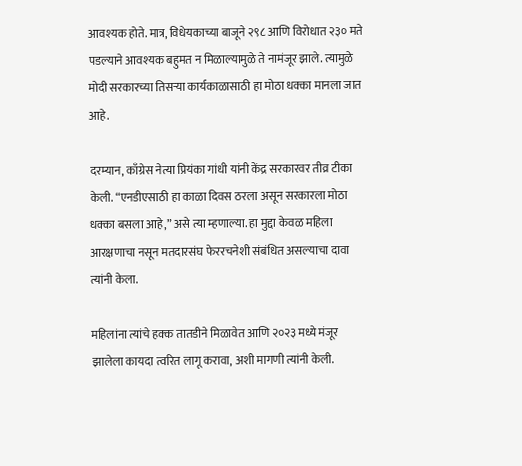आवश्यक होते. मात्र, विधेयकाच्या बाजूने २९८ आणि विरोधात २३० मते पडल्याने आवश्यक बहुमत न मिळाल्यामुळे ते नामंजूर झाले. त्यामुळे मोदी सरकारच्या तिसऱ्या कार्यकाळासाठी हा मोठा धक्का मानला जात आहे.

दरम्यान, काँग्रेस नेत्या प्रियंका गांधी यांनी केंद्र सरकारवर तीव्र टीका केली. “एनडीएसाठी हा काळा दिवस ठरला असून सरकारला मोठा धक्का बसला आहे,” असे त्या म्हणाल्या. हा मुद्दा केवळ महिला आरक्षणाचा नसून मतदारसंघ फेररचनेशी संबंधित असल्याचा दावा त्यांनी केला.

महिलांना त्यांचे हक्क तातडीने मिळावेत आणि २०२३ मध्ये मंजूर झालेला कायदा त्वरित लागू करावा, अशी मागणी त्यांनी केली.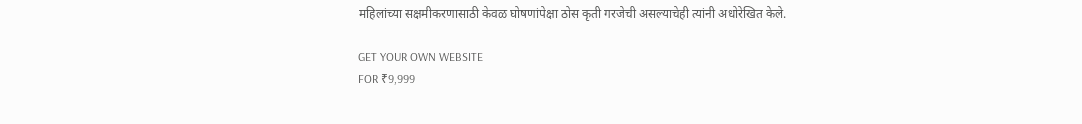महिलांच्या सक्षमीकरणासाठी केवळ घोषणांपेक्षा ठोस कृती गरजेची असल्याचेही त्यांनी अधोरेखित केले.

GET YOUR OWN WEBSITE
FOR ₹9,999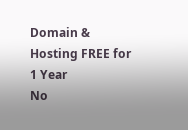Domain & Hosting FREE for 1 Year
No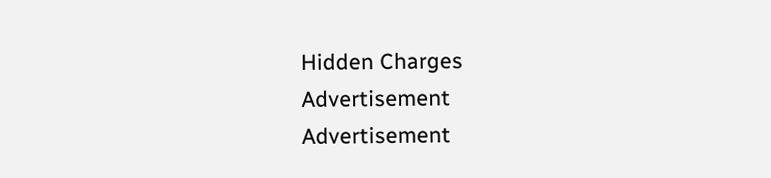Hidden Charges
Advertisement
Advertisement